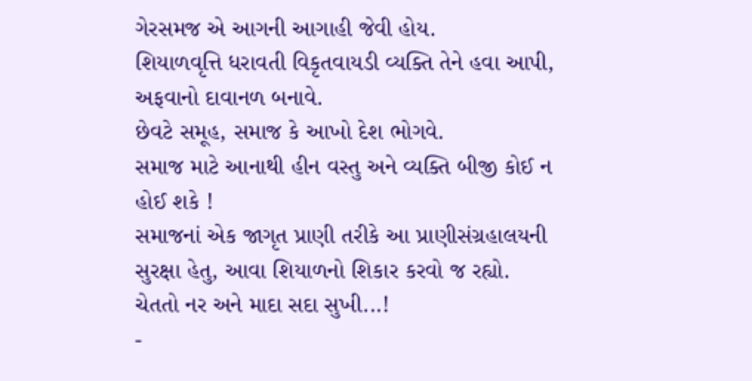ગેરસમજ એ આગની આગાહી જેવી હોય.
શિયાળવૃત્તિ ધરાવતી વિકૃતવાયડી વ્યક્તિ તેને હવા આપી,
અફવાનો દાવાનળ બનાવે.
છેવટે સમૂહ, સમાજ કે આખો દેશ ભોગવે.
સમાજ માટે આનાથી હીન વસ્તુ અને વ્યક્તિ બીજી કોઈ ન હોઈ શકે !
સમાજનાં એક જાગૃત પ્રાણી તરીકે આ પ્રાણીસંગ્રહાલયની સુરક્ષા હેતુ, આવા શિયાળનો શિકાર કરવો જ રહ્યો.
ચેતતો નર અને માદા સદા સુખી...!
-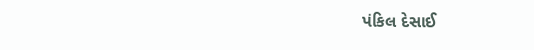પંકિલ દેસાઈ